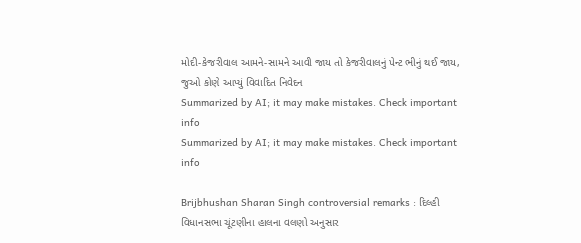મોદી-કેજરીવાલ આમને-સામને આવી જાય તો કેજરીવાલનું પેન્ટ ભીનું થઈ જાય, જુઓ કોણે આપ્યું વિવાદિત નિવેદન
Summarized by AI; it may make mistakes. Check important info
Summarized by AI; it may make mistakes. Check important info

Brijbhushan Sharan Singh controversial remarks : દિલ્હી વિધાનસભા ચૂંટણીના હાલના વલણો અનુસાર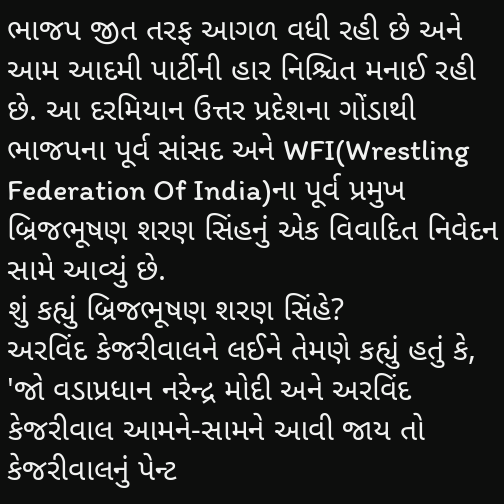ભાજપ જીત તરફ આગળ વધી રહી છે અને આમ આદમી પાર્ટીની હાર નિશ્ચિત મનાઈ રહી છે. આ દરમિયાન ઉત્તર પ્રદેશના ગોંડાથી ભાજપના પૂર્વ સાંસદ અને WFI(Wrestling Federation Of India)ના પૂર્વ પ્રમુખ બ્રિજભૂષણ શરણ સિંહનું એક વિવાદિત નિવેદન સામે આવ્યું છે.
શું કહ્યું બ્રિજભૂષણ શરણ સિંહે?
અરવિંદ કેજરીવાલને લઈને તેમણે કહ્યું હતું કે, 'જો વડાપ્રધાન નરેન્દ્ર મોદી અને અરવિંદ કેજરીવાલ આમને-સામને આવી જાય તો કેજરીવાલનું પેન્ટ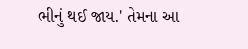ભીનું થઈ જાય.' તેમના આ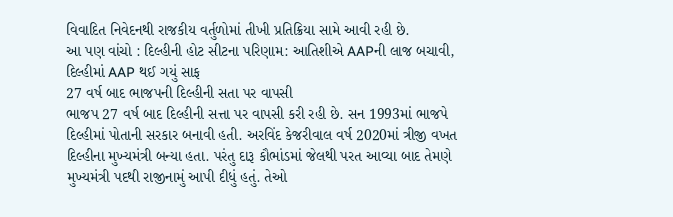વિવાદિત નિવેદનથી રાજકીય વર્તુળોમાં તીખી પ્રતિક્રિયા સામે આવી રહી છે.
આ પણ વાંચો : દિલ્હીની હોટ સીટના પરિણામ: આતિશીએ AAPની લાજ બચાવી, દિલ્હીમાં AAP થઈ ગયું સાફ
27 વર્ષ બાદ ભાજપની દિલ્હીની સતા પર વાપસી
ભાજપ 27 વર્ષ બાદ દિલ્હીની સત્તા પર વાપસી કરી રહી છે. સન 1993માં ભાજપે દિલ્હીમાં પોતાની સરકાર બનાવી હતી. અરવિંદ કેજરીવાલ વર્ષ 2020માં ત્રીજી વખત દિલ્હીના મુખ્યમંત્રી બન્યા હતા. પરંતુ દારૂ કૌભાંડમાં જેલથી પરત આવ્યા બાદ તેમણે મુખ્યમંત્રી પદથી રાજીનામું આપી દીધું હતું. તેઓ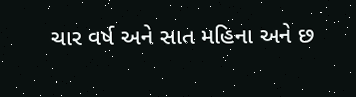ચાર વર્ષ અને સાત મહિના અને છ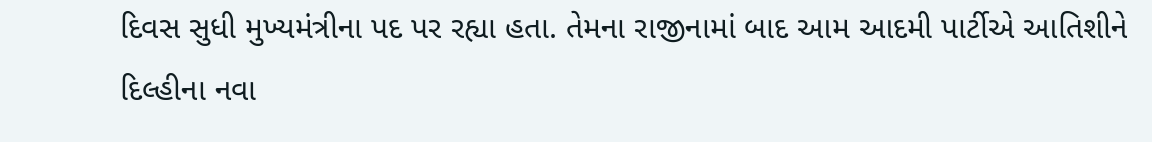દિવસ સુધી મુખ્યમંત્રીના પદ પર રહ્યા હતા. તેમના રાજીનામાં બાદ આમ આદમી પાર્ટીએ આતિશીને દિલ્હીના નવા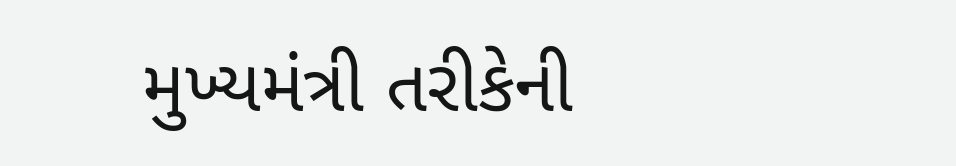મુખ્યમંત્રી તરીકેની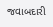જવાબદારી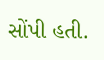સોંપી હતી.